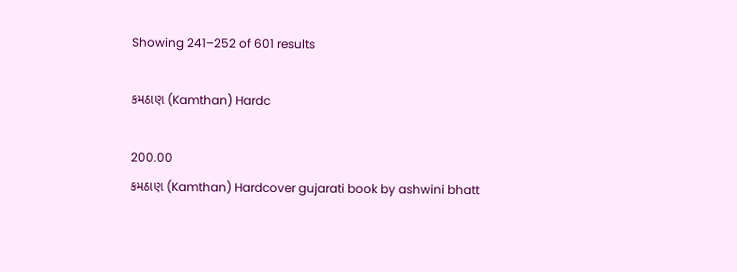Showing 241–252 of 601 results

કમઠાણ (Kamthan) Hardc

200.00
કમઠાણ (Kamthan) Hardcover gujarati book by ashwini bhatt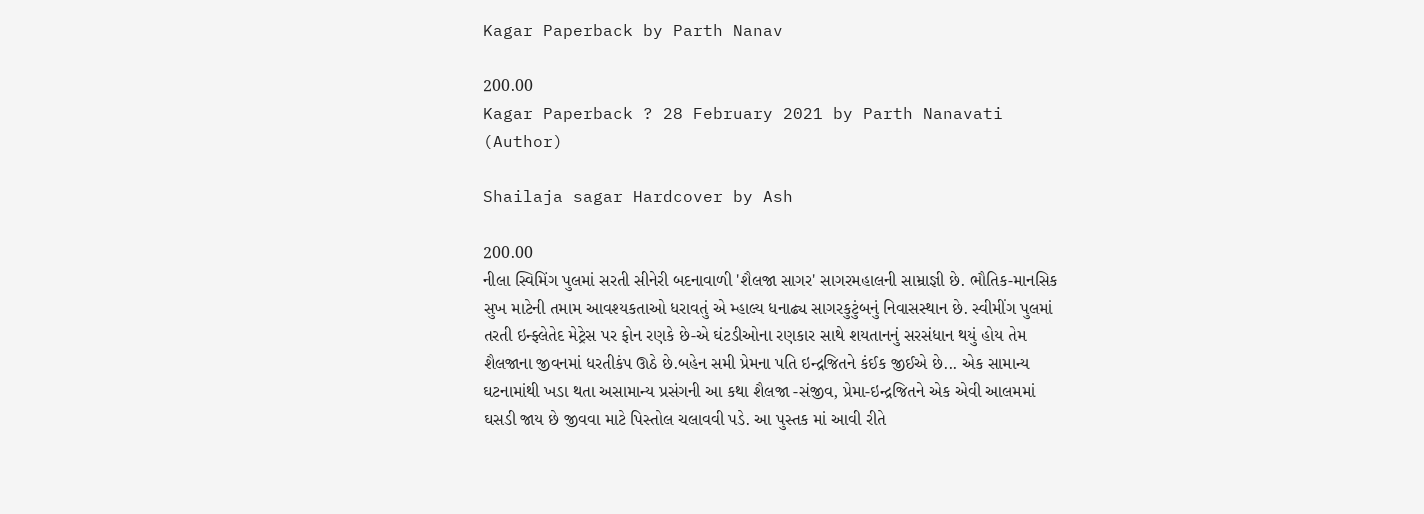Kagar Paperback by Parth Nanav

200.00
Kagar Paperback ? 28 February 2021 by Parth Nanavati (Author)

Shailaja sagar Hardcover by Ash

200.00
નીલા સ્વિમિંગ પુલમાં સરતી સીનેરી બદનાવાળી 'શૈલજા સાગર' સાગરમહાલની સામ્રાજ્ઞી છે. ભૌતિક-માનસિક સુખ માટેની તમામ આવશ્યકતાઓ ધરાવતું એ મ્હાલ્ય ધનાઢ્ય સાગરકુટુંબનું નિવાસસ્થાન છે. સ્વીમીંગ પુલમાં તરતી ઇન્ફ્લેતેદ મેટ્રેસ પર ફોન રણકે છે-એ ઘંટડીઓના રણકાર સાથે શયતાનનું સરસંધાન થયું હોય તેમ શૈલજાના જીવનમાં ધરતીકંપ ઊઠે છે.બહેન સમી પ્રેમના પતિ ઇન્દ્રજિતને કંઈક જીઈએ છે... એક સામાન્ય ઘટનામાંથી ખડા થતા અસામાન્ય પ્રસંગની આ કથા શૈલજા -સંજીવ, પ્રેમા-ઇન્દ્રજિતને એક એવી આલમમાં ઘસડી જાય છે જીવવા માટે પિસ્તોલ ચલાવવી પડે. આ પુસ્તક માં આવી રીતે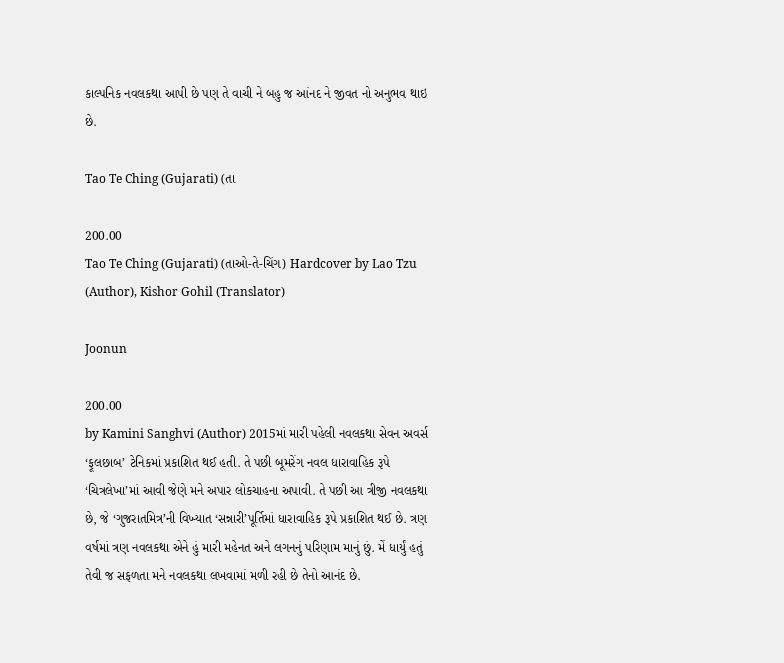કાલ્પનિક નવલકથા આપી છે પણ તે વાચી ને બહુ જ આંનદ ને જીવત નો અનુભવ થાઇ છે.

Tao Te Ching (Gujarati) (તા

200.00
Tao Te Ching (Gujarati) (તાઓ-તે-ચિંગ) Hardcover by Lao Tzu (Author), Kishor Gohil (Translator)

Joonun

200.00
by Kamini Sanghvi (Author) 2015માં મારી પહેલી નવલકથા સેવન અવર્સ ‘ફૂલછાબ’ ટેનિકમાં પ્રકાશિત થઈ હતી. તે પછી બૂમરેંગ નવલ ધારાવાહિક રૂપે ‘ચિત્રલેખા’માં આવી જેણે મને અપાર લોકચાહના અપાવી. તે પછી આ ત્રીજી નવલકથા છે, જે ‘ગુજરાતમિત્ર’ની વિખ્યાત ‘સન્નારી’પૂર્તિમાં ધારાવાહિક રૂપે પ્રકાશિત થઈ છે. ત્રણ વર્ષમાં ત્રણ નવલકથા એને હું મારી મહેનત અને લગનનું પરિણામ માનું છું. મેં ધાર્યું હતું તેવી જ સફળતા મને નવલકથા લખવામાં મળી રહી છે તેનો આનંદ છે.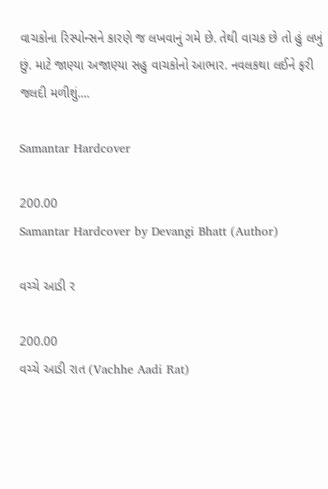વાચકોના રિસ્પોન્સને કારણે જ લખવાનું ગમે છે. તેથી વાચક છે તો હું લખું છું. માટે જાણ્યા અજાણ્યા સહુ વાચકોનો આભાર. નવલકથા લઈને ફરી જલદી મળીશું....

Samantar Hardcover

200.00
Samantar Hardcover by Devangi Bhatt (Author)

વચ્ચે આડી ર

200.00
વચ્ચે આડી રાત (Vachhe Aadi Rat)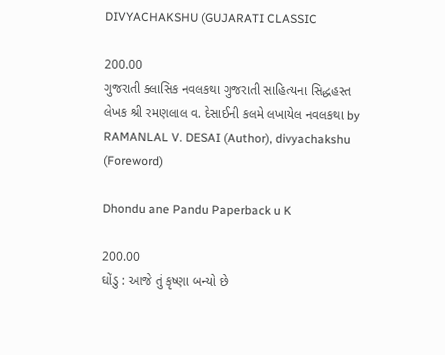DIVYACHAKSHU (GUJARATI CLASSIC

200.00
ગુજરાતી ક્લાસિક નવલકથા ગુજરાતી સાહિત્યના સિદ્ધહસ્ત લેખક શ્રી રમણલાલ વ. દેસાઈની કલમે લખાયેલ નવલકથા by RAMANLAL V. DESAI (Author), divyachakshu (Foreword)

Dhondu ane Pandu Paperback u K

200.00
ઘોંડુ : આજે તું કૃષ્ણા બન્યો છે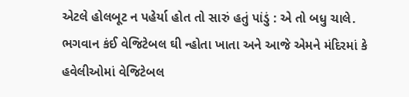એટલે હોલબૂટ ન પહેર્યા હોત તો સારું હતું પાંડું : એ તો બધુ ચાલે. ભગવાન કંઈ વેજિટેબલ ઘી ન્હોતા ખાતા અને આજે એમને મંદિરમાં કે હવેલીઓમાં વેજિટેબલ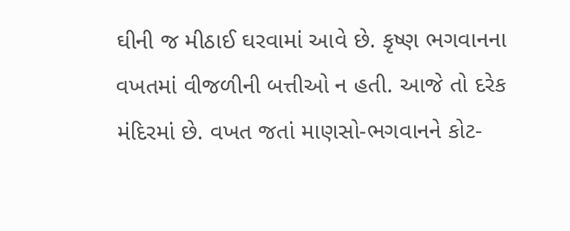ઘીની જ મીઠાઈ ઘરવામાં આવે છે. કૃષ્ણ ભગવાનના વખતમાં વીજળીની બત્તીઓ ન હતી. આજે તો દરેક મંદિરમાં છે. વખત જતાં માણસો-ભગવાનને કોટ-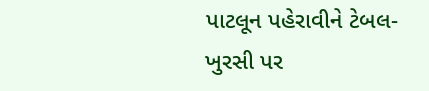પાટલૂન પહેરાવીને ટેબલ-ખુરસી પર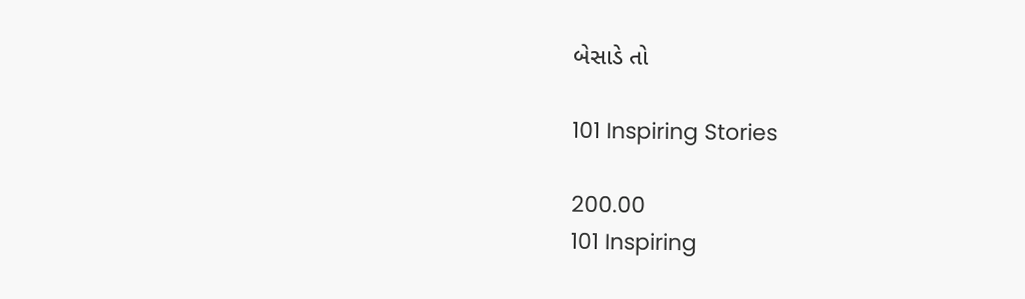બેસાડે તો

101 Inspiring Stories

200.00
101 Inspiring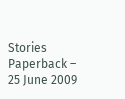Stories Paperback – 25 June 2009